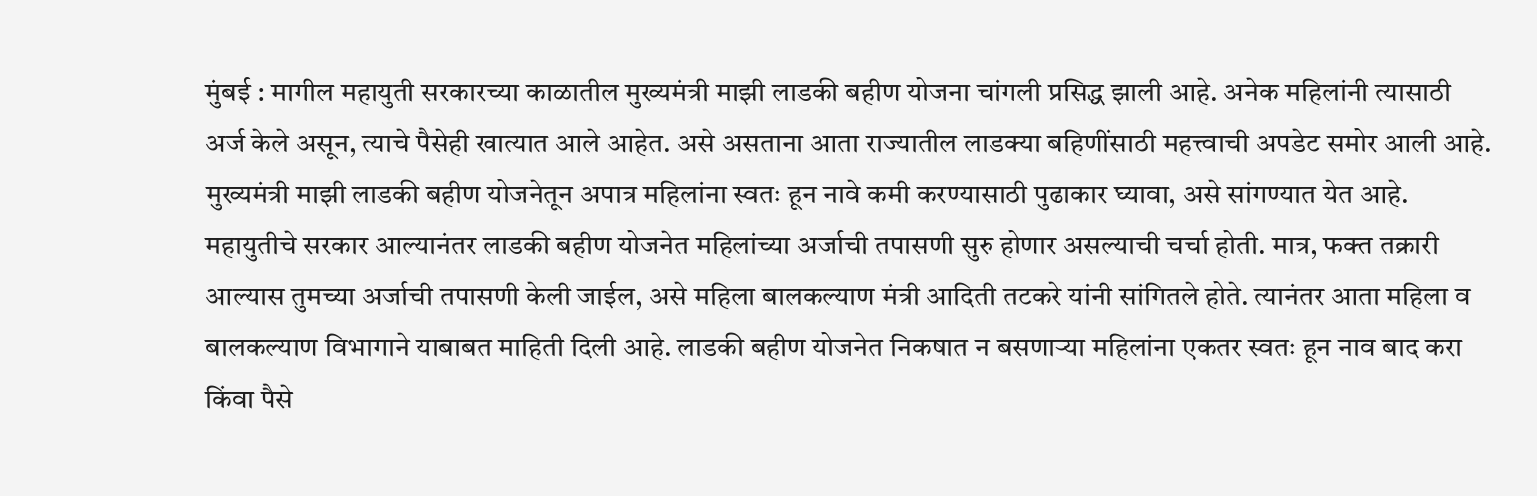मुंबई : मागील महायुती सरकारच्या काळातील मुख्यमंत्री माझी लाडकी बहीण योजना चांगली प्रसिद्ध झाली आहे. अनेक महिलांनी त्यासाठी अर्ज केले असून, त्याचे पैसेही खात्यात आले आहेत. असे असताना आता राज्यातील लाडक्या बहिणींसाठी महत्त्वाची अपडेट समोर आली आहे. मुख्यमंत्री माझी लाडकी बहीण योजनेतून अपात्र महिलांना स्वतः हून नावे कमी करण्यासाठी पुढाकार घ्यावा, असे सांगण्यात येत आहे. महायुतीचे सरकार आल्यानंतर लाडकी बहीण योजनेत महिलांच्या अर्जाची तपासणी सुरु होणार असल्याची चर्चा होती. मात्र, फक्त तक्रारी आल्यास तुमच्या अर्जाची तपासणी केली जाईल, असे महिला बालकल्याण मंत्री आदिती तटकरे यांनी सांगितले होते. त्यानंतर आता महिला व बालकल्याण विभागाने याबाबत माहिती दिली आहे. लाडकी बहीण योजनेत निकषात न बसणाऱ्या महिलांना एकतर स्वतः हून नाव बाद करा किंवा पैसे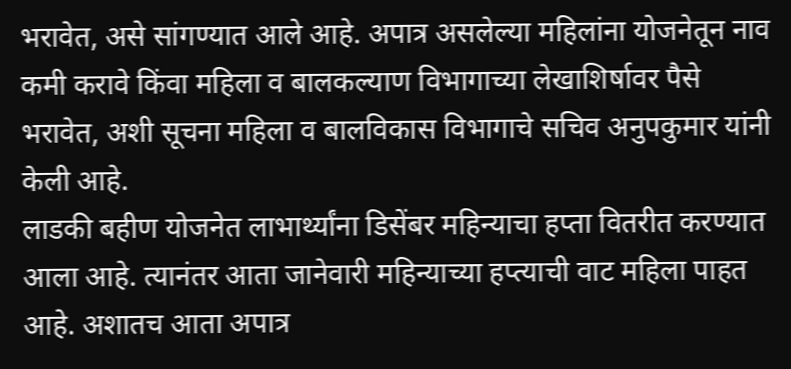भरावेत, असे सांगण्यात आले आहे. अपात्र असलेल्या महिलांना योजनेतून नाव कमी करावे किंवा महिला व बालकल्याण विभागाच्या लेखाशिर्षावर पैसे भरावेत, अशी सूचना महिला व बालविकास विभागाचे सचिव अनुपकुमार यांनी केली आहे.
लाडकी बहीण योजनेत लाभार्थ्यांना डिसेंबर महिन्याचा हप्ता वितरीत करण्यात आला आहे. त्यानंतर आता जानेवारी महिन्याच्या हप्त्याची वाट महिला पाहत आहे. अशातच आता अपात्र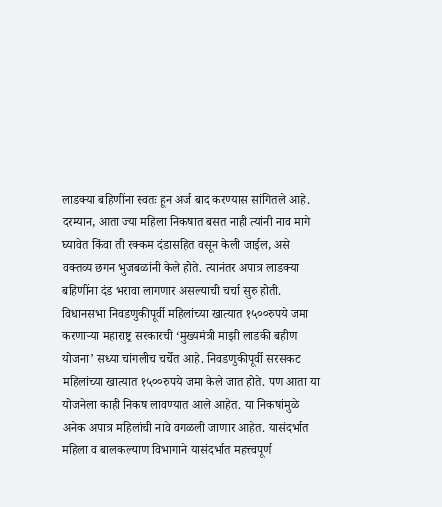लाडक्या बहिणींना स्वतः हून अर्ज बाद करण्यास सांगितले आहे. दरम्यान, आता ज्या महिला निकषात बसत नाही त्यांनी नाव मागे घ्यावेत किंवा ती रक्कम दंडासहित वसून केली जाईल, असे वक्तव्य छगन भुजबळांनी केले होते. त्यानंतर अपात्र लाडक्या बहिणींना दंड भरावा लागणार असल्याची चर्चा सुरु होती. विधानसभा निवडणुकीपूर्वी महिलांच्या खात्यात १५००रुपये जमा करणाऱ्या महाराष्ट्र सरकारची ‘मुख्यमंत्री माझी लाडकी बहीण योजना’ सध्या चांगलीच चर्चेत आहे. निवडणुकीपूर्वी सरसकट महिलांच्या खात्यात १५००रुपये जमा केले जात होते. पण आता या योजनेला काही निकष लावण्यात आले आहेत. या निकषांमुळे अनेक अपात्र महिलांची नावे वगळली जाणार आहेत. यासंदर्भात महिला व बालकल्याण विभागाने यासंदर्भात महत्त्वपूर्ण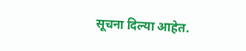सूचना दिल्या आहेत.